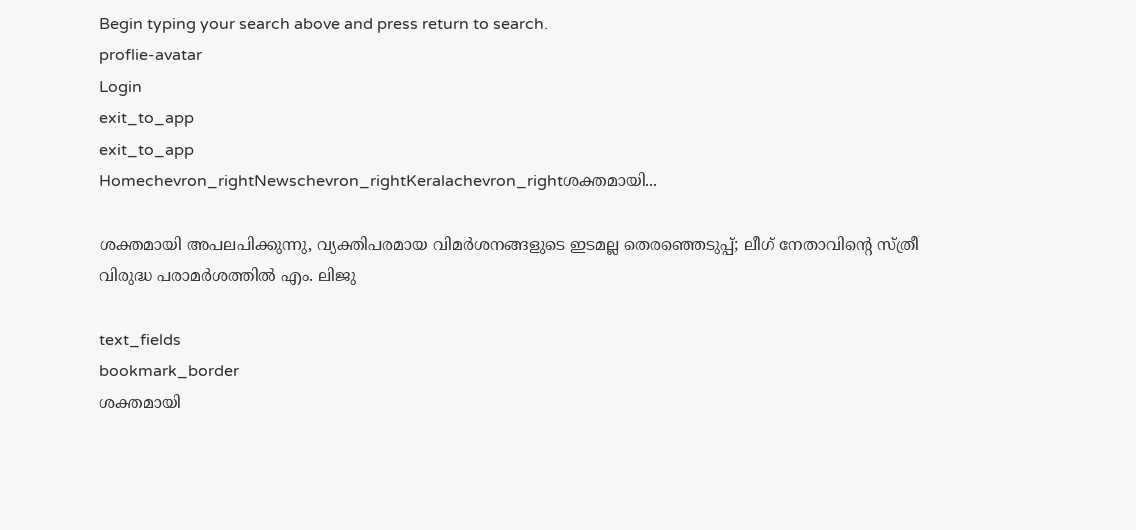Begin typing your search above and press return to search.
proflie-avatar
Login
exit_to_app
exit_to_app
Homechevron_rightNewschevron_rightKeralachevron_rightശക്തമായി...

ശക്തമായി അപലപിക്കുന്നു, വ്യക്തിപരമായ വിമർശനങ്ങളുടെ ഇടമല്ല തെരഞ്ഞെടുപ്പ്; ലീഗ് നേതാവിന്‍റെ സ്ത്രീ വിരുദ്ധ പരാമർശത്തിൽ എം. ലിജു

text_fields
bookmark_border
ശക്തമായി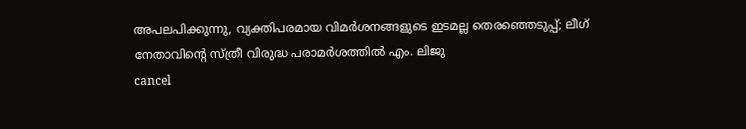അപലപിക്കുന്നു, വ്യക്തിപരമായ വിമർശനങ്ങളുടെ ഇടമല്ല തെരഞ്ഞെടുപ്പ്; ലീഗ് നേതാവിന്‍റെ സ്ത്രീ വിരുദ്ധ പരാമർശത്തിൽ എം. ലിജു
cancel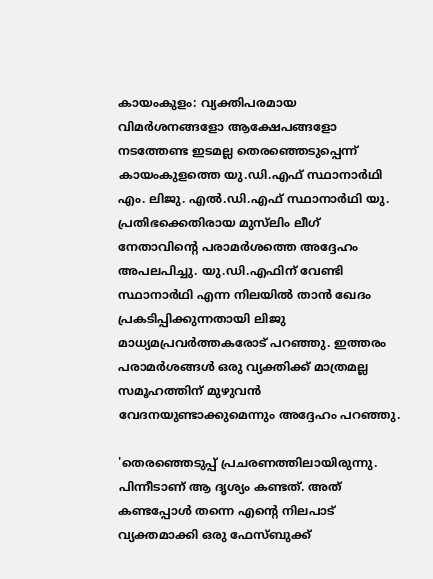കായംകുളം: വ്യക്തിപരമായ വിമർശനങ്ങളോ ആക്ഷേപങ്ങളോ നടത്തേണ്ട ഇടമല്ല തെരഞ്ഞെടുപ്പെന്ന് കായംകുളത്തെ യു.ഡി.എഫ് സ്ഥാനാർഥി എം. ലിജു. എൽ.ഡി.എഫ് സ്ഥാനാർഥി യു. പ്രതിഭക്കെതിരായ മുസ്‌ലിം ലീഗ് നേതാവിന്‍റെ പരാമർശത്തെ അദ്ദേഹം അപലപിച്ചു. യു.ഡി.എഫിന് വേണ്ടി സ്ഥാനാർഥി എന്ന നിലയിൽ താൻ ഖേദം പ്രകടിപ്പിക്കുന്നതായി ലിജു മാധ്യമപ്രവർത്തകരോട് പറഞ്ഞു. ഇത്തരം പരാമർശങ്ങൾ ഒരു വ്യക്തിക്ക് മാത്രമല്ല സമൂഹത്തിന് മുഴുവൻ വേദനയുണ്ടാക്കുമെന്നും അദ്ദേഹം പറഞ്ഞു.

'തെരഞ്ഞെടുപ്പ് പ്രചരണത്തിലായിരുന്നു. പിന്നീടാണ് ആ ദൃശ്യം കണ്ടത്. അത് കണ്ടപ്പോൾ തന്നെ എന്‍റെ നിലപാട് വ്യക്തമാക്കി ഒരു ഫേസ്ബുക്ക്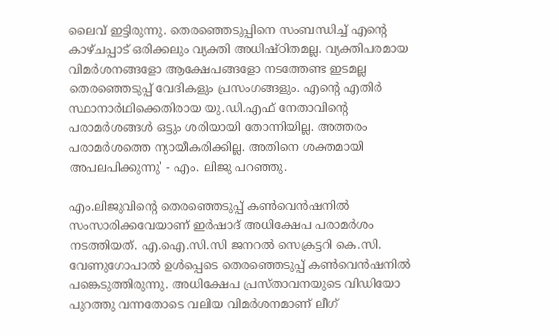ലൈവ് ഇട്ടിരുന്നു. തെരഞ്ഞെടുപ്പിനെ സംബന്ധിച്ച് എന്‍റെ കാഴ്ചപ്പാട് ഒരിക്കലും വ്യക്തി അധിഷ്ഠിതമല്ല. വ്യക്തിപരമായ വിമർശനങ്ങളോ ആക്ഷേപങ്ങളോ നടത്തേണ്ട ഇടമല്ല തെരഞ്ഞെടുപ്പ് വേദികളും പ്രസംഗങ്ങളും. എന്‍റെ എതിർ സ്ഥാനാർഥിക്കെതിരായ യു.ഡി.എഫ് നേതാവിന്‍റെ പരാമർശങ്ങൾ ഒട്ടും ശരിയായി തോന്നിയില്ല. അത്തരം പരാമർശത്തെ ന്യായീകരിക്കില്ല. അതിനെ ശക്തമായി അപലപിക്കുന്നു' - എം. ലിജു പറഞ്ഞു.

എം.ലിജുവിന്‍റെ തെരഞ്ഞെടുപ്പ് കൺവെൻഷനിൽ സംസാരിക്കവേയാണ് ഇർഷാദ് അധിക്ഷേപ പരാമർശം നടത്തിയത്. എ.ഐ.സി.സി ജനറല്‍ സെക്രട്ടറി കെ.സി. വേണുഗോപാല്‍ ഉള്‍പ്പെടെ തെരഞ്ഞെടുപ്പ് കൺവെൻഷനിൽ പങ്കെടുത്തിരുന്നു. അധിക്ഷേപ പ്രസ്താവനയുടെ വിഡിയോ പുറത്തു വന്നതോടെ വലിയ വിമർശനമാണ് ലീഗ്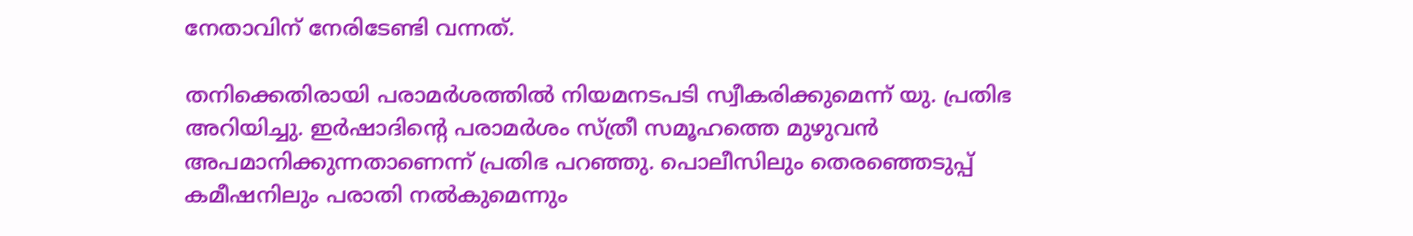നേതാവിന് നേരിടേണ്ടി വന്നത്.

തനിക്കെതിരായി പരാമർശത്തിൽ നിയമനടപടി സ്വീകരിക്കുമെന്ന് യു. പ്രതിഭ അറിയിച്ചു. ഇർഷാദിന്‍റെ പരാമർശം സ്ത്രീ സമൂഹത്തെ മുഴുവൻ അപമാനിക്കുന്നതാണെന്ന് പ്രതിഭ പറഞ്ഞു. പൊലീസിലും തെരഞ്ഞെടുപ്പ് കമീഷനിലും പരാതി നല്‍കുമെന്നും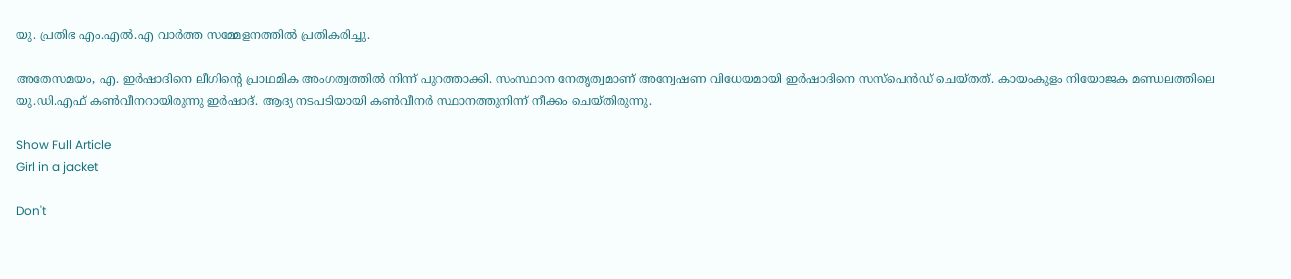യു. പ്രതിഭ എം.എല്‍.എ വാര്‍ത്ത സമ്മേളനത്തില്‍ പ്രതികരിച്ചു.

അതേസമയം, എ. ഇർഷാദിനെ ലീഗിന്‍റെ പ്രാഥമിക അംഗത്വത്തിൽ നിന്ന് പുറത്താക്കി. സംസ്ഥാന നേതൃത്വമാണ് അന്വേഷണ വിധേയമായി ഇർഷാദിനെ സസ്പെൻഡ് ചെയ്തത്. കായംകുളം നിയോജക മണ്ഡലത്തിലെ യു.ഡി.എഫ് കൺവീനറായിരുന്നു ഇർഷാദ്. ആദ്യ നടപടിയായി കൺവീനർ സ്ഥാനത്തുനിന്ന് നീക്കം ചെയ്തിരുന്നു.

Show Full Article
Girl in a jacket

Don't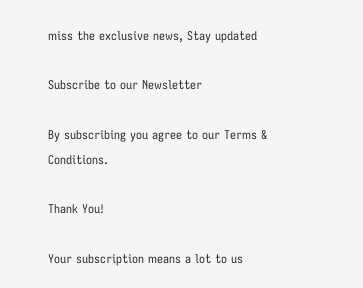miss the exclusive news, Stay updated

Subscribe to our Newsletter

By subscribing you agree to our Terms & Conditions.

Thank You!

Your subscription means a lot to us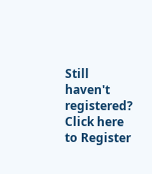Still haven't registered? Click here to Register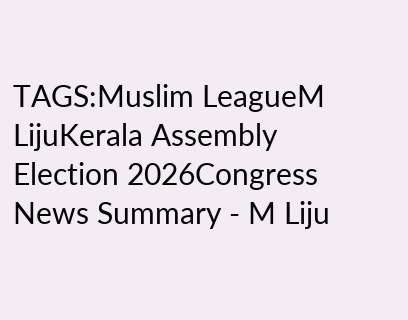TAGS:Muslim LeagueM LijuKerala Assembly Election 2026Congress
News Summary - M Liju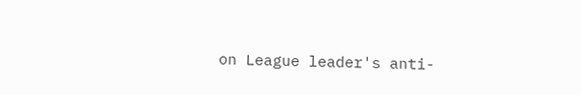on League leader's anti-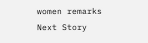women remarks
Next Story